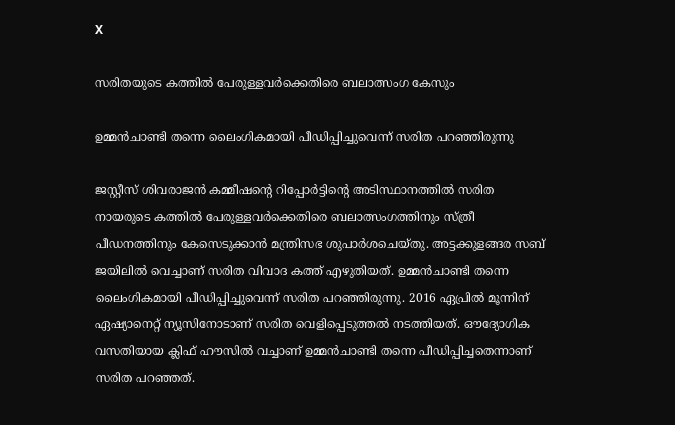X

സരിതയുടെ കത്തില്‍ പേരുള്ളവര്‍ക്കെതിരെ ബലാത്സംഗ കേസും

ഉമ്മന്‍ചാണ്ടി തന്നെ ലൈംഗികമായി പീഡിപ്പിച്ചുവെന്ന് സരിത പറഞ്ഞിരുന്നു

ജസ്റ്റീസ് ശിവരാജന്‍ കമ്മീഷന്റെ റിപ്പോര്‍ട്ടിന്റെ അടിസ്ഥാനത്തില്‍ സരിത നായരുടെ കത്തില്‍ പേരുള്ളവര്‍ക്കെതിരെ ബലാത്സംഗത്തിനും സ്ത്രീ പീഡനത്തിനും കേസെടുക്കാന്‍ മന്ത്രിസഭ ശുപാര്‍ശചെയ്തു. അട്ടക്കുളങ്ങര സബ് ജയിലില്‍ വെച്ചാണ് സരിത വിവാദ കത്ത് എഴുതിയത്. ഉമ്മന്‍ചാണ്ടി തന്നെ ലൈംഗികമായി പീഡിപ്പിച്ചുവെന്ന് സരിത പറഞ്ഞിരുന്നു. 2016 ഏപ്രില്‍ മൂന്നിന് ഏഷ്യാനെറ്റ് ന്യൂസിനോടാണ് സരിത വെളിപ്പെടുത്തല്‍ നടത്തിയത്. ഔദ്യോഗിക വസതിയായ ക്ലിഫ് ഹൗസില്‍ വച്ചാണ് ഉമ്മന്‍ചാണ്ടി തന്നെ പീഡിപ്പിച്ചതെന്നാണ് സരിത പറഞ്ഞത്.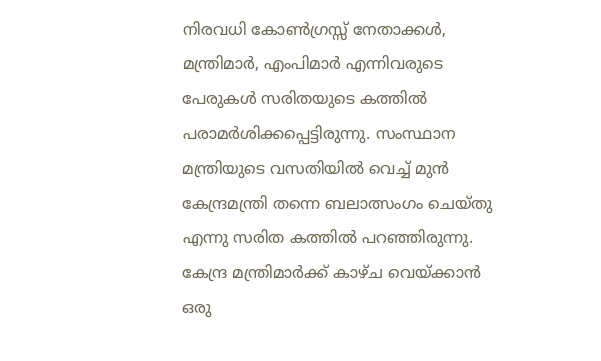നിരവധി കോണ്‍ഗ്രസ്സ് നേതാക്കള്‍, മന്ത്രിമാര്‍, എംപിമാര്‍ എന്നിവരുടെ പേരുകള്‍ സരിതയുടെ കത്തില്‍ പരാമര്‍ശിക്കപ്പെട്ടിരുന്നു. സംസ്ഥാന മന്ത്രിയുടെ വസതിയില്‍ വെച്ച് മുന്‍ കേന്ദ്രമന്ത്രി തന്നെ ബലാത്സംഗം ചെയ്തു എന്നു സരിത കത്തില്‍ പറഞ്ഞിരുന്നു. കേന്ദ്ര മന്ത്രിമാര്‍ക്ക് കാഴ്ച വെയ്ക്കാന്‍ ഒരു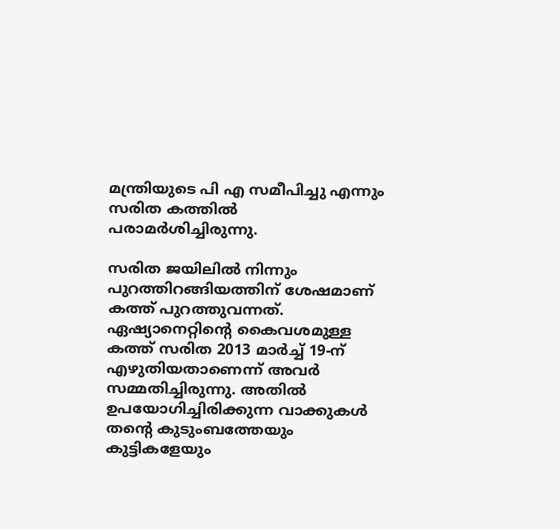മന്ത്രിയുടെ പി എ സമീപിച്ചു എന്നും സരിത കത്തില്‍ പരാമര്‍ശിച്ചിരുന്നു.

സരിത ജയിലില്‍ നിന്നും പുറത്തിറങ്ങിയത്തിന് ശേഷമാണ് കത്ത് പുറത്തുവന്നത്. ഏഷ്യാനെറ്റിന്റെ കൈവശമുള്ള കത്ത് സരിത 2013 മാര്‍ച്ച് 19-ന് എഴുതിയതാണെന്ന് അവര്‍ സമ്മതിച്ചിരുന്നു. അതില്‍ ഉപയോഗിച്ചിരിക്കുന്ന വാക്കുകള്‍ തന്റെ കുടുംബത്തേയും കുട്ടികളേയും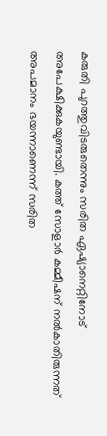കരുതി പുറത്തുവിടരുതെന്നും സരിത ഏഷ്യാനെറ്റിനോട് അപേക്ഷിക്കുകയുണ്ടായി. കത്ത് സോളാര്‍ കമ്മീഷന് നല്‍കാതിരുന്നത് അപമാനം ഭയന്നാണെന്ന് സരിത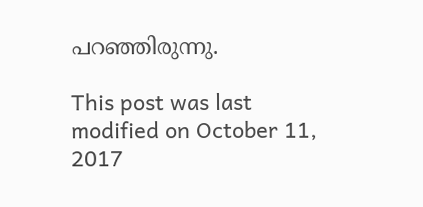പറഞ്ഞിരുന്നു.

This post was last modified on October 11, 2017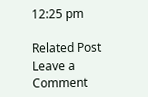12:25 pm

Related Post
Leave a Comment